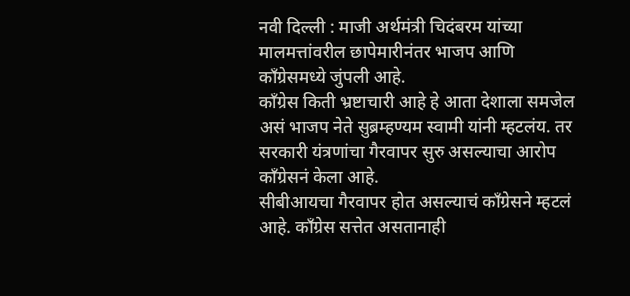नवी दिल्ली : माजी अर्थमंत्री चिदंबरम यांच्या मालमत्तांवरील छापेमारीनंतर भाजप आणि काँग्रेसमध्ये जुंपली आहे.
काँग्रेस किती भ्रष्टाचारी आहे हे आता देशाला समजेल असं भाजप नेते सुब्रम्हण्यम स्वामी यांनी म्हटलंय. तर सरकारी यंत्रणांचा गैरवापर सुरु असल्याचा आरोप काँग्रेसनं केला आहे.
सीबीआयचा गैरवापर होत असल्याचं काँग्रेसने म्हटलं आहे. काँग्रेस सत्तेत असतानाही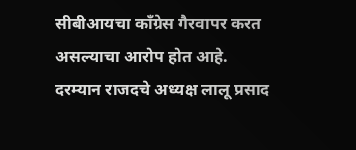सीबीआयचा काँग्रेस गैरवापर करत असल्याचा आरोप होत आहे.
दरम्यान राजदचे अध्यक्ष लालू प्रसाद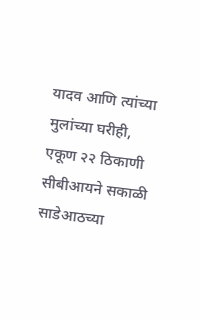यादव आणि त्यांच्या मुलांच्या घरीही, एकूण २२ ठिकाणी सीबीआयने सकाळी साडेआठच्या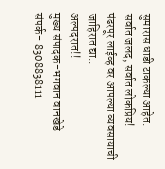सुमारास धाडी टाकल्या आहेत.
सर्वात जलद, सर्वात लोकप्रिय!
पंढरपूर लाईव्ह वर आपल्या व्यवसायाची जाहिरात द्या..
अल्पदरात!!
मुख्य संपादक-भगवान वानखेडे
संपर्क- 8308838111